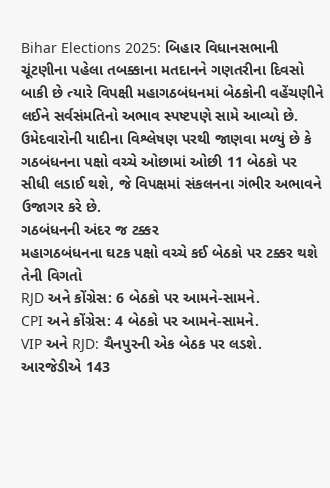Bihar Elections 2025: બિહાર વિધાનસભાની ચૂંટણીના પહેલા તબક્કાના મતદાનને ગણતરીના દિવસો બાકી છે ત્યારે વિપક્ષી મહાગઠબંધનમાં બેઠકોની વહેંચણીને લઈને સર્વસંમતિનો અભાવ સ્પષ્ટપણે સામે આવ્યો છે. ઉમેદવારોની યાદીના વિશ્લેષણ પરથી જાણવા મળ્યું છે કે ગઠબંધનના પક્ષો વચ્ચે ઓછામાં ઓછી 11 બેઠકો પર સીધી લડાઈ થશે, જે વિપક્ષમાં સંકલનના ગંભીર અભાવને ઉજાગર કરે છે.
ગઠબંધનની અંદર જ ટક્કર
મહાગઠબંધનના ઘટક પક્ષો વચ્ચે કઈ બેઠકો પર ટક્કર થશે તેની વિગતો
RJD અને કોંગ્રેસ: 6 બેઠકો પર આમને-સામને.
CPI અને કોંગ્રેસ: 4 બેઠકો પર આમને-સામને.
VIP અને RJD: ચૈનપુરની એક બેઠક પર લડશે.
આરજેડીએ 143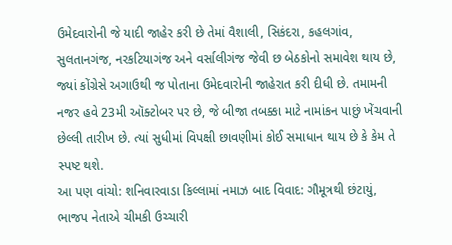ઉમેદવારોની જે યાદી જાહેર કરી છે તેમાં વૈશાલી, સિકંદરા, કહલગાંવ, સુલતાનગંજ, નરકટિયાગંજ અને વર્સાલીગંજ જેવી છ બેઠકોનો સમાવેશ થાય છે, જ્યાં કોંગ્રેસે અગાઉથી જ પોતાના ઉમેદવારોની જાહેરાત કરી દીધી છે. તમામની નજર હવે 23મી ઑક્ટોબર પર છે, જે બીજા તબક્કા માટે નામાંકન પાછું ખેંચવાની છેલ્લી તારીખ છે. ત્યાં સુધીમાં વિપક્ષી છાવણીમાં કોઈ સમાધાન થાય છે કે કેમ તે સ્પષ્ટ થશે.
આ પણ વાંચો: શનિવારવાડા કિલ્લામાં નમાઝ બાદ વિવાદ: ગૌમૂત્રથી છંટાયું, ભાજપ નેતાએ ચીમકી ઉચ્ચારી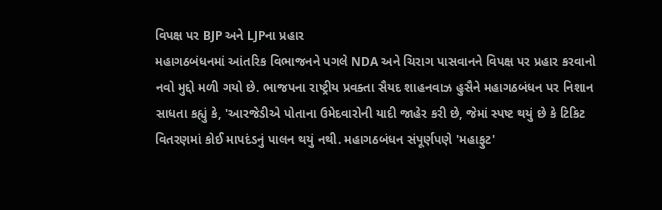વિપક્ષ પર BJP અને LJPના પ્રહાર
મહાગઠબંધનમાં આંતરિક વિભાજનને પગલે NDA અને ચિરાગ પાસવાનને વિપક્ષ પર પ્રહાર કરવાનો નવો મુદ્દો મળી ગયો છે. ભાજપના રાષ્ટ્રીય પ્રવક્તા સૈયદ શાહનવાઝ હુસૈને મહાગઠબંધન પર નિશાન સાધતા કહ્યું કે, 'આરજેડીએ પોતાના ઉમેદવારોની યાદી જાહેર કરી છે, જેમાં સ્પષ્ટ થયું છે કે ટિકિટ વિતરણમાં કોઈ માપદંડનું પાલન થયું નથી. મહાગઠબંધન સંપૂર્ણપણે 'મહાફુટ'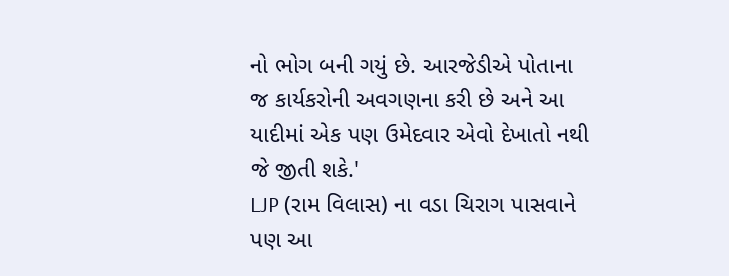નો ભોગ બની ગયું છે. આરજેડીએ પોતાના જ કાર્યકરોની અવગણના કરી છે અને આ યાદીમાં એક પણ ઉમેદવાર એવો દેખાતો નથી જે જીતી શકે.'
LJP (રામ વિલાસ) ના વડા ચિરાગ પાસવાને પણ આ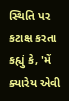સ્થિતિ પર કટાક્ષ કરતા કહ્યું કે, 'મેં ક્યારેય એવી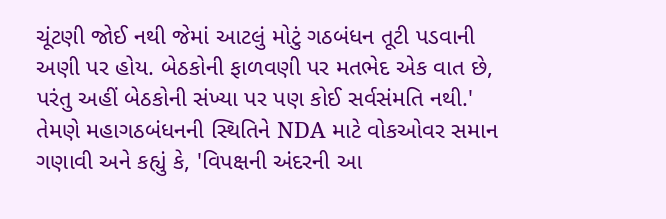ચૂંટણી જોઈ નથી જેમાં આટલું મોટું ગઠબંધન તૂટી પડવાની અણી પર હોય. બેઠકોની ફાળવણી પર મતભેદ એક વાત છે, પરંતુ અહીં બેઠકોની સંખ્યા પર પણ કોઈ સર્વસંમતિ નથી.'
તેમણે મહાગઠબંધનની સ્થિતિને NDA માટે વોકઓવર સમાન ગણાવી અને કહ્યું કે, 'વિપક્ષની અંદરની આ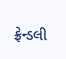ફ્રેન્ડલી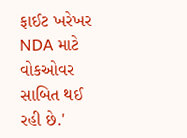ફાઈટ ખરેખર NDA માટે વોકઓવર સાબિત થઈ રહી છે.'